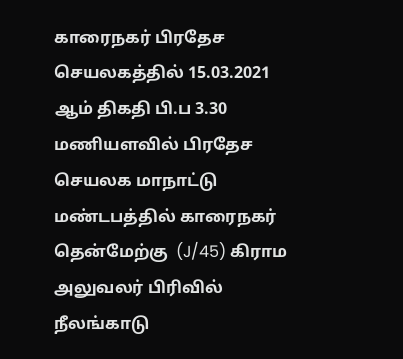காரைநகர் பிரதேச செயலகத்தில் 15.03.2021 ஆம் திகதி பி.ப 3.30 மணியளவில் பிரதேச செயலக மாநாட்டு மண்டபத்தில் காரைநகர் தென்மேற்கு  (J/45) கிராம அலுவலர் பிரிவில் நீலங்காடு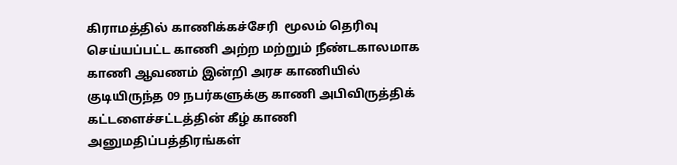கிராமத்தில் காணிக்கச்சேரி  மூலம் தெரிவு செய்யப்பட்ட காணி அற்ற மற்றும் நீண்டகாலமாக காணி ஆவணம் இன்றி அரச காணியில் குடியிருந்த 09 நபர்களுக்கு காணி அபிவிருத்திக் கட்டளைச்சட்டத்தின் கீழ் காணி அனுமதிப்பத்திரங்கள்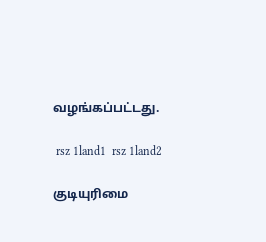வழங்கப்பட்டது.

 rsz 1land1  rsz 1land2

குடியுரிமை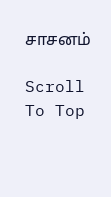சாசனம்

Scroll To Top